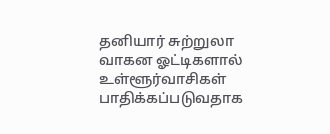தனியார் சுற்றுலா வாகன ஓட்டிகளால் உள்ளூர்வாசிகள் பாதிக்கப்படுவதாக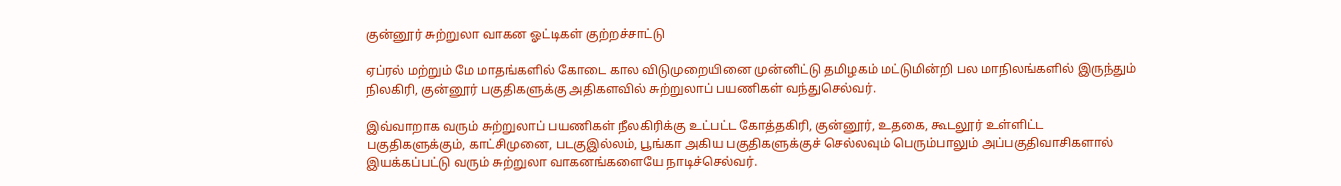குன்னூர் சுற்றுலா வாகன ஓட்டிகள் குற்றச்சாட்டு

ஏப்ரல் மற்றும் மே மாதங்களில் கோடை கால விடுமுறையினை முன்னிட்டு தமிழகம் மட்டுமின்றி பல மாநிலங்களில் இருந்தும் நிலகிரி, குன்னூர் பகுதிகளுக்கு அதிகளவில் சுற்றுலாப் பயணிகள் வந்துசெல்வர்.

இவ்வாறாக வரும் சுற்றுலாப் பயணிகள் நீலகிரிக்கு உட்பட்ட கோத்தகிரி, குன்னூர், உதகை, கூடலூர் உள்ளிட்ட பகுதிகளுக்கும், காட்சிமுனை, படகுஇல்லம், பூங்கா அகிய பகுதிகளுக்குச் செல்லவும் பெரும்பாலும் அப்பகுதிவாசிகளால் இயக்கப்பட்டு வரும் சுற்றுலா வாகனங்களையே நாடிச்செல்வர்.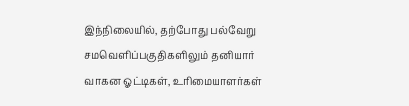இந்நிலையில், தற்போது பல்வேறு சமவெளிப்பகுதிகளிலும் தனியார் வாகன ஓட்டிகள், உரிமையாளர்கள்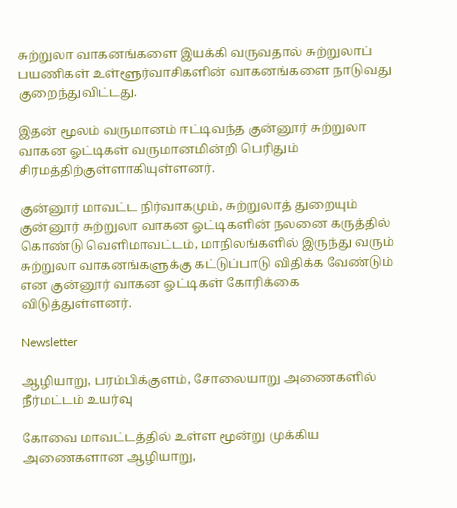சுற்றுலா வாகனங்களை இயக்கி வருவதால் சுற்றுலாப் பயணிகள் உள்ளூர்வாசிகளின் வாகனங்களை நாடுவது குறைந்துவிட்டது.

இதன் மூலம் வருமானம் ஈட்டிவந்த குன்னூர் சுற்றுலா வாகன ஓட்டிகள் வருமானமின்றி பெரிதும் சிரமத்திற்குள்ளாகியுள்ளனர்.

குன்னூர் மாவட்ட நிர்வாகமும், சுற்றுலாத் துறையும் குன்னூர் சுற்றுலா வாகன ஓட்டிகளின் நலனை கருத்தில் கொண்டு வெளிமாவட்டம், மாநிலங்களில் இருந்து வரும் சுற்றுலா வாகனங்களுக்கு கட்டுப்பாடு விதிக்க வேண்டும் என குன்னூர் வாகன ஓட்டிகள் கோரிக்கை விடுத்துள்ளனர்.

Newsletter

ஆழியாறு, பரம்பிக்குளம், சோலையாறு அணைகளில் நீர்மட்டம் உயர்வு

கோவை மாவட்டத்தில் உள்ள மூன்று முக்கிய அணைகளான ஆழியாறு,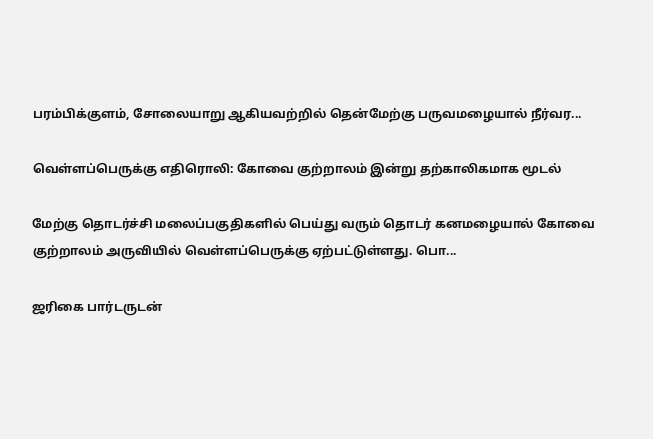பரம்பிக்குளம், சோலையாறு ஆகியவற்றில் தென்மேற்கு பருவமழையால் நீர்வர...

வெள்ளப்பெருக்கு எதிரொலி: கோவை குற்றாலம் இன்று தற்காலிகமாக மூடல்

மேற்கு தொடர்ச்சி மலைப்பகுதிகளில் பெய்து வரும் தொடர் கனமழையால் கோவை குற்றாலம் அருவியில் வெள்ளப்பெருக்கு ஏற்பட்டுள்ளது. பொ...

ஜரிகை பார்டருடன்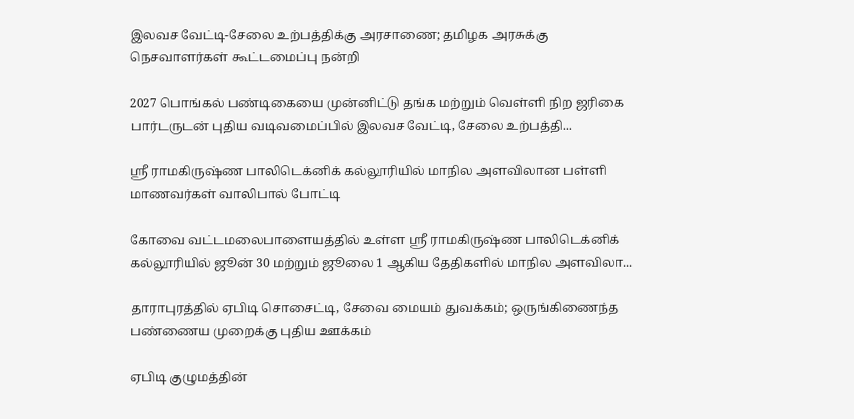இலவச வேட்டி-சேலை உற்பத்திக்கு அரசாணை; தமிழக அரசுக்கு நெசவாளர்கள் கூட்டமைப்பு நன்றி

2027 பொங்கல் பண்டிகையை முன்னிட்டு தங்க மற்றும் வெள்ளி நிற ஜரிகை பார்டருடன் புதிய வடிவமைப்பில் இலவச வேட்டி, சேலை உற்பத்தி...

ஸ்ரீ ராமகிருஷ்ண பாலிடெக்னிக் கல்லூரியில் மாநில அளவிலான பள்ளி மாணவர்கள் வாலிபால் போட்டி

கோவை வட்டமலைபாளையத்தில் உள்ள ஸ்ரீ ராமகிருஷ்ண பாலிடெக்னிக் கல்லூரியில் ஜூன் 30 மற்றும் ஜூலை 1 ஆகிய தேதிகளில் மாநில அளவிலா...

தாராபுரத்தில் ஏபிடி சொசைட்டி, சேவை மையம் துவக்கம்; ஒருங்கிணைந்த பண்ணைய முறைக்கு புதிய ஊக்கம்

ஏபிடி குழுமத்தின்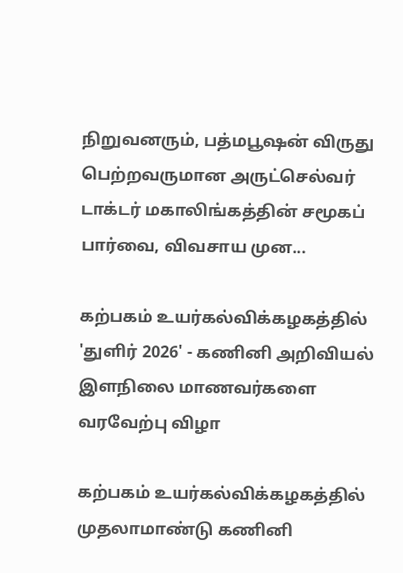நிறுவனரும், பத்மபூஷன் விருது பெற்றவருமான அருட்செல்வர் டாக்டர் மகாலிங்கத்தின் சமூகப் பார்வை, விவசாய முன...

கற்பகம் உயர்கல்விக்கழகத்தில் 'துளிர் 2026' - கணினி அறிவியல் இளநிலை மாணவர்களை வரவேற்பு விழா

கற்பகம் உயர்கல்விக்கழகத்தில் முதலாமாண்டு கணினி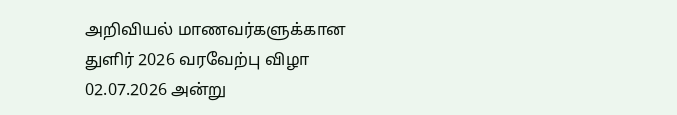அறிவியல் மாணவர்களுக்கான துளிர் 2026 வரவேற்பு விழா 02.07.2026 அன்று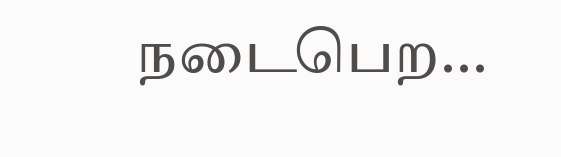நடைபெற...